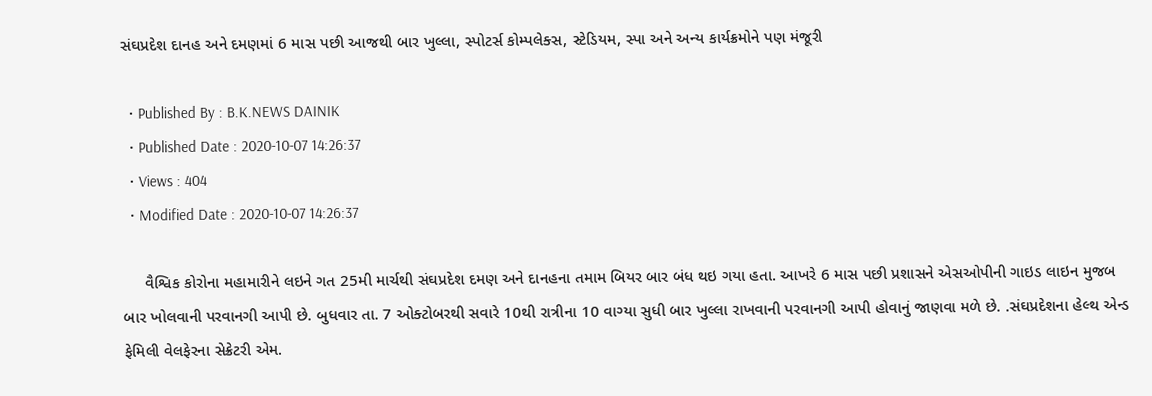સંઘપ્રદેશ દાનહ અને દમણમાં 6 માસ પછી આજથી બાર ખુલ્લા, સ્પોટર્સ કોમ્પલેક્સ, સ્ટેડિયમ, સ્પા અને અન્ય કાર્યક્રમોને પણ મંજૂરી

  • Published By : B.K.NEWS DAINIK
  • Published Date : 2020-10-07 14:26:37
  • Views : 404
  • Modified Date : 2020-10-07 14:26:37

     વૈશ્વિક કોરોના મહામારીને લઇને ગત 25મી માર્ચથી સંઘપ્રદેશ દમણ અને દાનહના તમામ બિયર બાર બંધ થઇ ગયા હતા. આખરે 6 માસ પછી પ્રશાસને એસઓપીની ગાઇડ લાઇન મુજબ બાર ખોલવાની પરવાનગી આપી છે. બુધવાર તા. 7 ઓક્ટોબરથી સવારે 10થી રાત્રીના 10 વાગ્યા સુધી બાર ખુલ્લા રાખવાની પરવાનગી આપી હોવાનું જાણવા મળે છે. .સંઘપ્રદેશના હેલ્થ એન્ડ ફેમિલી વેલફેરના સેક્રેટરી એમ.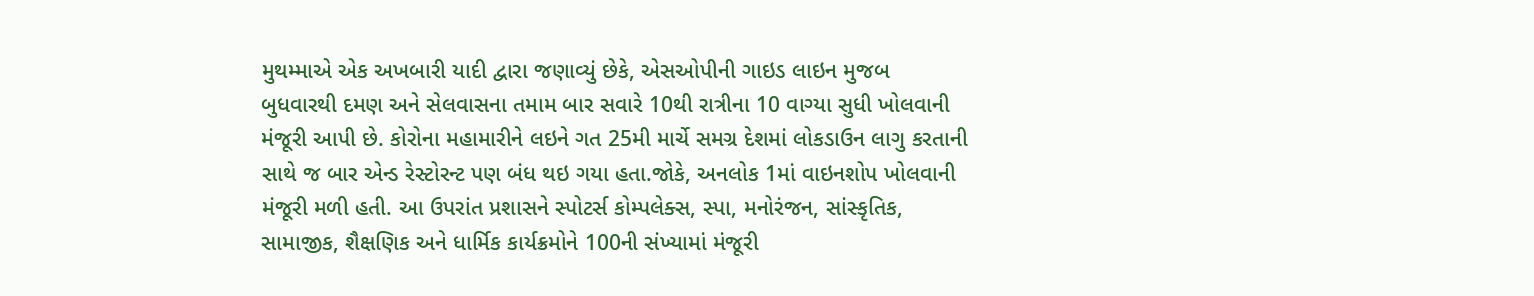મુથમ્માએ એક અખબારી યાદી દ્વારા જણાવ્યું છેકે, એસઓપીની ગાઇડ લાઇન મુજબ બુધવારથી દમણ અને સેલવાસના તમામ બાર સવારે 10થી રાત્રીના 10 વાગ્યા સુધી ખોલવાની મંજૂરી આપી છે. કોરોના મહામારીને લઇને ગત 25મી માર્ચે સમગ્ર દેશમાં લોકડાઉન લાગુ કરતાની સાથે જ બાર એન્ડ રેસ્ટોરન્ટ પણ બંધ થઇ ગયા હતા.જોકે, અનલોક 1માં વાઇનશોપ ખોલવાની મંજૂરી મળી હતી. આ ઉપરાંત પ્રશાસને સ્પોટર્સ કોમ્પલેક્સ, સ્પા, મનોરંજન, સાંસ્કૃતિક, સામાજીક, શૈક્ષણિક અને ધાર્મિક કાર્યક્રમોને 100ની સંખ્યામાં મંજૂરી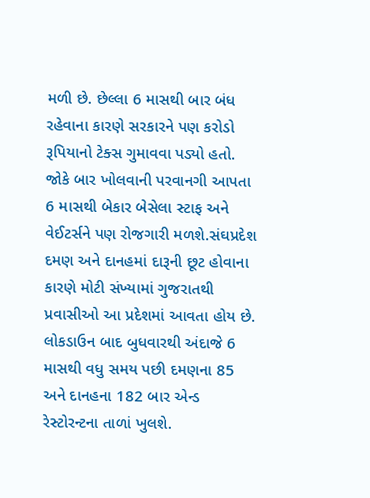મળી છે. છેલ્લા 6 માસથી બાર બંધ રહેવાના કારણે સરકારને પણ કરોડો રૂપિયાનો ટેક્સ ગુમાવવા પડ્યો હતો. જોકે બાર ખોલવાની પરવાનગી આપતા 6 માસથી બેકાર બેસેલા સ્ટાફ અને વેઈટર્સને પણ રોજગારી મળશે.સંઘપ્રદેશ દમણ અને દાનહમાં દારૂની છૂટ હોવાના કારણે મોટી સંખ્યામાં ગુજરાતથી પ્રવાસીઓ આ પ્રદેશમાં આવતા હોય છે. લોકડાઉન બાદ બુધવારથી અંદાજે 6 માસથી વધુ સમય પછી દમણના 85 અને દાનહના 182 બાર એન્ડ રેસ્ટોરન્ટના તાળાં ખુલશે.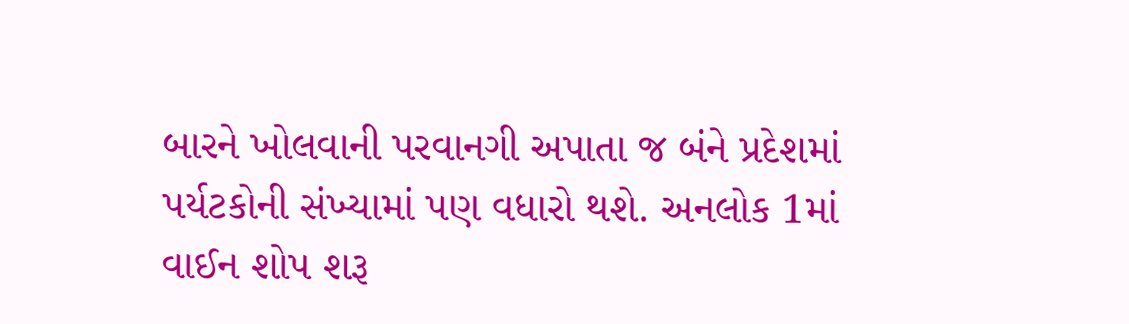બારને ખોલવાની પરવાનગી અપાતા જ બંને પ્રદેશમાં પર્યટકોની સંખ્યામાં પણ વધારો થશે. અનલોક 1માં વાઈન શોપ શરૂ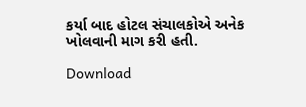કર્યા બાદ હોટલ સંચાલકોએ અનેક ખોલવાની માગ કરી હતી.

Download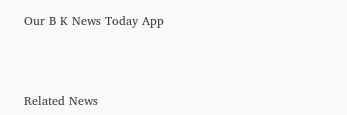Our B K News Today App



Related News